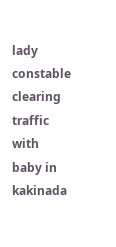lady constable clearing traffic with baby in kakinada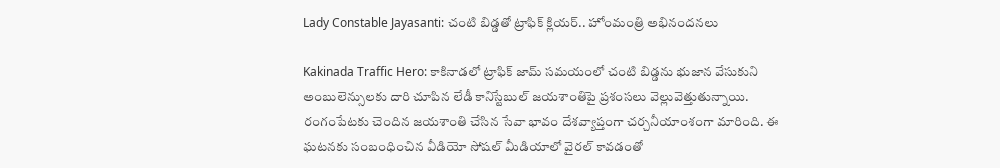Lady Constable Jayasanti: చంటి బిడ్డతో ట్రాఫిక్ క్లియర్.. హోంమంత్రి అభినందనలు

Kakinada Traffic Hero: కాకినాడలో ట్రాఫిక్ జామ్ సమయంలో చంటి బిడ్డను భుజాన వేసుకుని అంబులెన్సులకు దారి చూపిన లేడీ కానిస్టేబుల్ జయశాంతిపై ప్రశంసలు వెల్లువెత్తుతున్నాయి. రంగంపేటకు చెందిన జయశాంతి చేసిన సేవా భావం దేశవ్యాప్తంగా చర్చనీయాంశంగా మారింది. ఈ ఘటనకు సంబంధించిన వీడియో సోషల్ మీడియాలో వైరల్ కావడంతో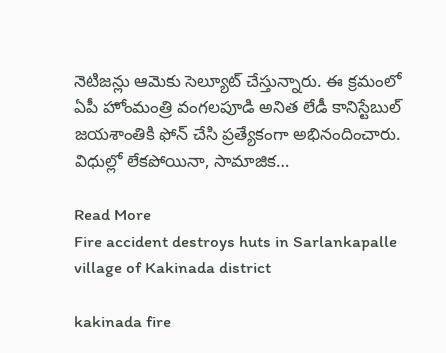నెటిజన్లు ఆమెకు సెల్యూట్ చేస్తున్నారు. ఈ క్రమంలో ఏపీ హోంమంత్రి వంగలపూడి అనిత లేడీ కానిస్టేబుల్ జయశాంతికి ఫోన్ చేసి ప్రత్యేకంగా అభినందించారు. విధుల్లో లేకపోయినా, సామాజిక…

Read More
Fire accident destroys huts in Sarlankapalle village of Kakinada district

kakinada fire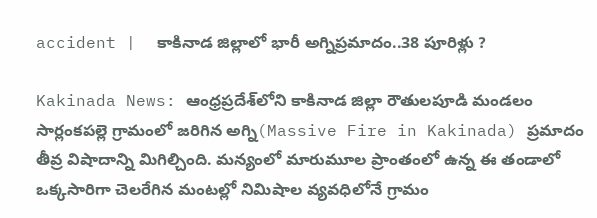accident |  కాకినాడ జిల్లాలో భారీ అగ్నిప్రమాదం..38 పూరిళ్లు ?

Kakinada News: ఆంధ్రప్రదేశ్‌లోని కాకినాడ జిల్లా రౌతులపూడి మండలం సార్లంకపల్లె గ్రామంలో జరిగిన అగ్ని(Massive Fire in Kakinada) ప్రమాదం తీవ్ర విషాదాన్ని మిగిల్చింది. మన్యంలో మారుమూల ప్రాంతంలో ఉన్న ఈ తండాలో ఒక్కసారిగా చెలరేగిన మంటల్లో నిమిషాల వ్యవధిలోనే గ్రామం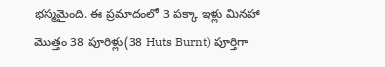భస్మమైంది. ఈ ప్రమాదంలో 3 పక్కా ఇళ్లు మినహా మొత్తం 38 పూరిళ్లు(38 Huts Burnt) పూర్తిగా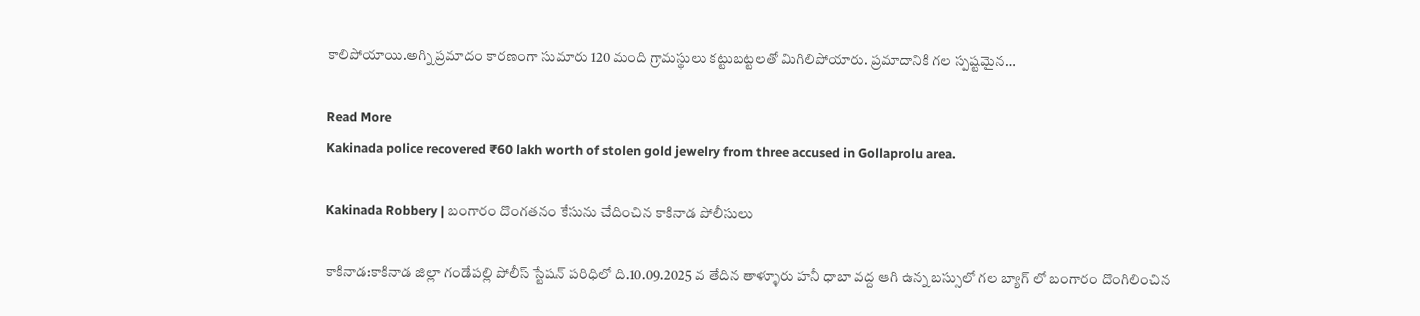కాలిపోయాయి.అగ్ని ప్రమాదం కారణంగా సుమారు 120 మంది గ్రామస్థులు కట్టుబట్టలతో మిగిలిపోయారు. ప్రమాదానికి గల స్పష్టమైన…

Read More
Kakinada police recovered ₹60 lakh worth of stolen gold jewelry from three accused in Gollaprolu area.

Kakinada Robbery | బంగారం దొంగతనం కేసును చేదించిన కాకినాడ పోలీసులు

కాకినాడ:కాకినాడ జిల్లా గండేపల్లి పోలీస్ స్టేషన్ పరిధిలో ది.10.09.2025 వ తేదిన తాళ్ళూరు హనీ ధాబా వద్ద ఆగి ఉన్న బస్సులో గల బ్యాగ్ లో బంగారం దొంగిలించిన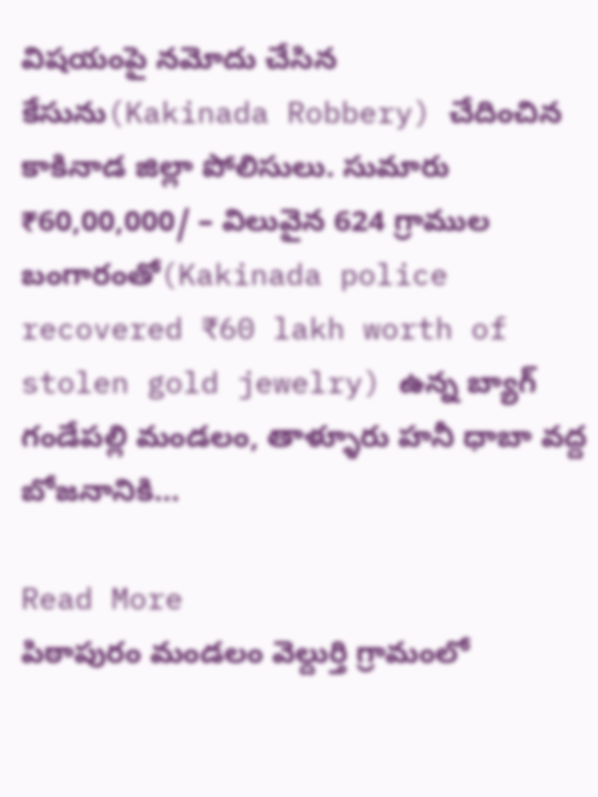విషయంపై నమోదు చేసిన కేసును(Kakinada Robbery) చేదించిన కాకినాడ జిల్లా పోలిసులు. సుమారు ₹60,00,000/ – విలువైన 624 గ్రాముల బంగారంతో(Kakinada police recovered ₹60 lakh worth of stolen gold jewelry) ఉన్న బ్యాగ్ గండేపల్లి మండలం, తాళ్ళూరు హనీ ధాబా వద్ద బోజనానికి…

Read More
పిఠాపురం మండలం వెల్దుర్తి గ్రామంలో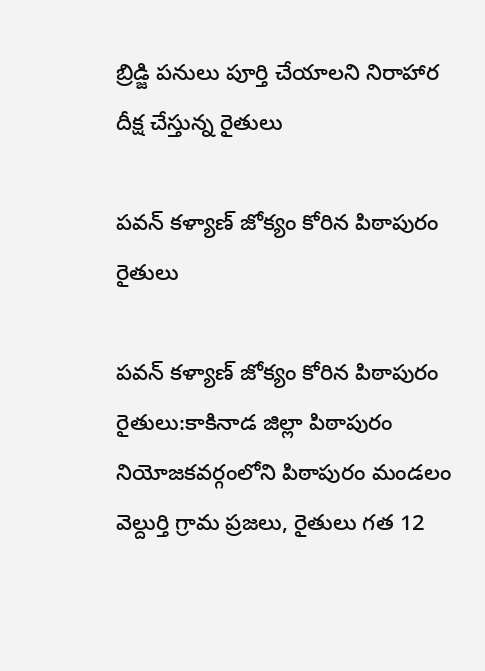బ్రిడ్జి పనులు పూర్తి చేయాలని నిరాహార దీక్ష చేస్తున్న రైతులు

పవన్ కళ్యాణ్ జోక్యం కోరిన పిఠాపురం రైతులు

పవన్ కళ్యాణ్ జోక్యం కోరిన పిఠాపురం రైతులు:కాకినాడ జిల్లా పిఠాపురం నియోజకవర్గంలోని పిఠాపురం మండలం వెల్దుర్తి గ్రామ ప్రజలు, రైతులు గత 12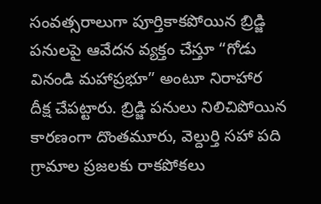సంవత్సరాలుగా పూర్తికాకపోయిన బ్రిడ్జి పనులపై ఆవేదన వ్యక్తం చేస్తూ “గోడు వినండి మహాప్రభూ” అంటూ నిరాహార దీక్ష చేపట్టారు. బ్రిడ్జి పనులు నిలిచిపోయిన కారణంగా దొంతమూరు, వెల్దుర్తి సహా పది గ్రామాల ప్రజలకు రాకపోకలు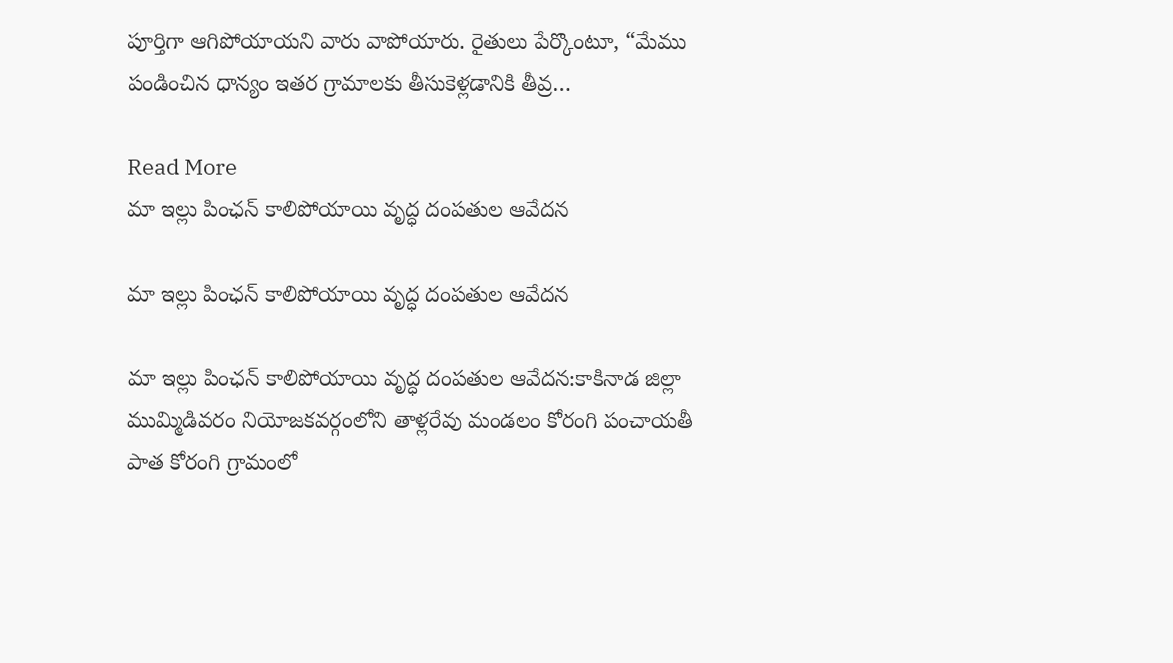పూర్తిగా ఆగిపోయాయని వారు వాపోయారు. రైతులు పేర్కొంటూ, “మేము పండించిన ధాన్యం ఇతర గ్రామాలకు తీసుకెళ్లడానికి తీవ్ర…

Read More
మా ఇల్లు పింఛన్‌ కాలిపోయాయి వృద్ధ దంపతుల ఆవేదన

మా ఇల్లు పింఛన్‌ కాలిపోయాయి వృద్ధ దంపతుల ఆవేదన

మా ఇల్లు పింఛన్‌ కాలిపోయాయి వృద్ధ దంపతుల ఆవేదన:కాకినాడ జిల్లా ముమ్మిడివరం నియోజకవర్గంలోని తాళ్లరేవు మండలం కోరంగి పంచాయతీ పాత కోరంగి గ్రామంలో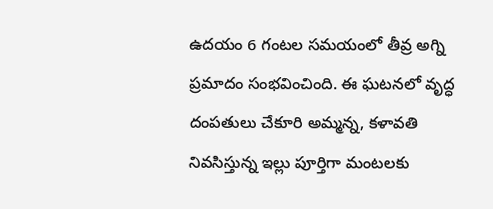ఉదయం 6 గంటల సమయంలో తీవ్ర అగ్ని ప్రమాదం సంభవించింది. ఈ ఘటనలో వృద్ధ దంపతులు చేకూరి అమ్మన్న, కళావతి నివసిస్తున్న ఇల్లు పూర్తిగా మంటలకు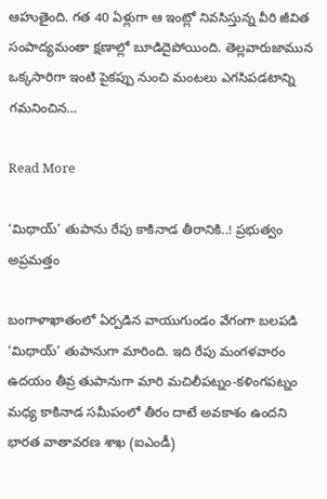ఆహుతైంది. గత 40 ఏళ్లుగా ఆ ఇంట్లో నివసిస్తున్న వీరి జీవిత సంపాద్యమంతా క్షణాల్లో బూడిదైపోయింది. తెల్లవారుజామున ఒక్కసారిగా ఇంటి పైకప్పు నుంచి మంటలు ఎగసిపడటాన్ని గమనించిన…

Read More

‘మిథాయ్’ తుపాను రేపు కాకినాడ తీరానికి..! ప్రభుత్వం అప్రమత్తం

బంగాళాఖాతంలో ఏర్పడిన వాయుగుండం వేగంగా బలపడి ‘మిథాయ్’ తుపానుగా మారింది. ఇది రేపు మంగళవారం ఉదయం తీవ్ర తుపానుగా మారి మచిలీపట్నం-కళింగపట్నం మధ్య కాకినాడ సమీపంలో తీరం దాటే అవకాశం ఉందని భారత వాతావరణ శాఖ (ఐఎండీ)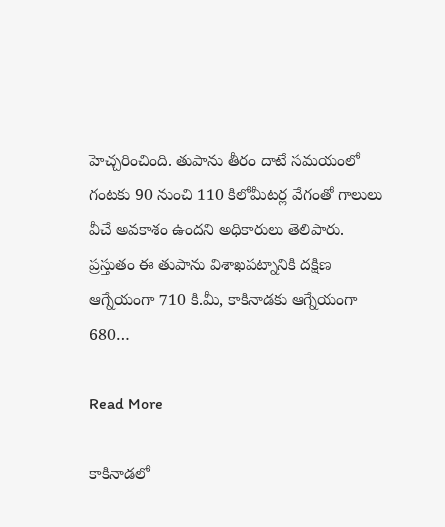హెచ్చరించింది. తుపాను తీరం దాటే సమయంలో గంటకు 90 నుంచి 110 కిలోమీటర్ల వేగంతో గాలులు వీచే అవకాశం ఉందని అధికారులు తెలిపారు. ప్రస్తుతం ఈ తుపాను విశాఖపట్నానికి దక్షిణ ఆగ్నేయంగా 710 కి.మీ, కాకినాడకు ఆగ్నేయంగా 680…

Read More

కాకినాడలో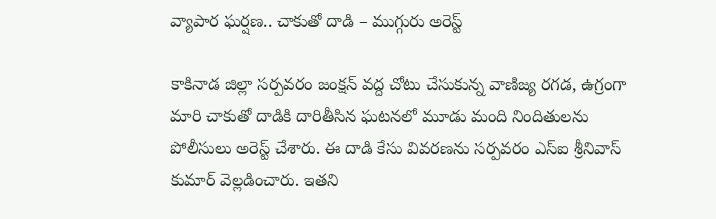వ్యాపార ఘర్షణ.. చాకుతో దాడి – ముగ్గురు అరెస్ట్

కాకినాడ జిల్లా సర్పవరం జంక్షన్ వద్ద చోటు చేసుకున్న వాణిజ్య రగడ, ఉగ్రంగా మారి చాకుతో దాడికి దారితీసిన ఘటనలో మూడు మంది నిందితులను పోలీసులు అరెస్ట్ చేశారు. ఈ దాడి కేసు వివరణను సర్పవరం ఎస్‌ఐ శ్రీనివాస్ కుమార్ వెల్లడించారు. ఇతని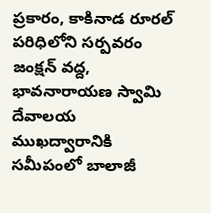ప్రకారం, కాకినాడ రూరల్ పరిధిలోని సర్పవరం జంక్షన్ వద్ద, భావనారాయణ స్వామి దేవాలయ ముఖద్వారానికి సమీపంలో బాలాజీ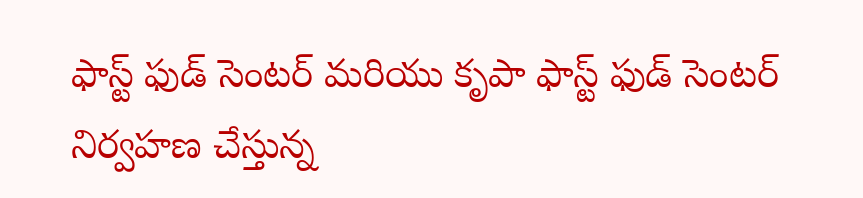ఫాస్ట్ ఫుడ్ సెంటర్ మరియు కృపా ఫాస్ట్ ఫుడ్ సెంటర్ నిర్వహణ చేస్తున్న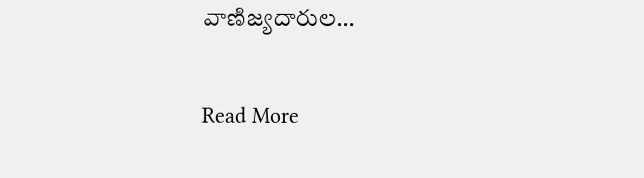వాణిజ్యదారుల…

Read More